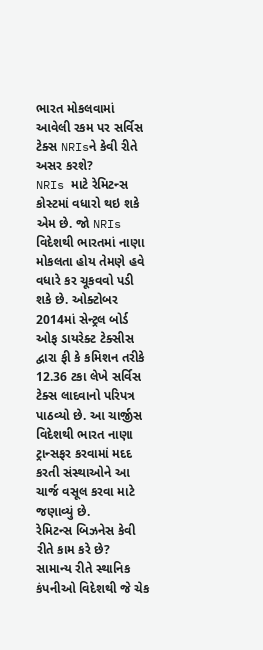ભારત મોકલવામાં આવેલી રકમ પર સર્વિસ ટેક્સ NRIsને કેવી રીતે અસર કરશે?
NRIs માટે રેમિટન્સ કોસ્ટમાં વધારો થઇ શકે એમ છે. જો NRIs વિદેશથી ભારતમાં નાણા મોકલતા હોય તેમણે હવે વધારે કર ચૂકવવો પડી શકે છે. ઓક્ટોબર 2014માં સેન્ટ્રલ બોર્ડ ઓફ ડાયરેક્ટ ટેક્સીસ દ્વારા ફી કે કમિશન તરીકે 12.36 ટકા લેખે સર્વિસ ટેક્સ લાદવાનો પરિપત્ર પાઠવ્યો છે. આ ચાર્જીસ વિદેશથી ભારત નાણા ટ્રાન્સફર કરવામાં મદદ કરતી સંસ્થાઓને આ ચાર્જ વસૂલ કરવા માટે જણાવ્યું છે.
રેમિટન્સ બિઝનેસ કેવી રીતે કામ કરે છે?
સામાન્ય રીતે સ્થાનિક કંપનીઓ વિદેશથી જે ચેક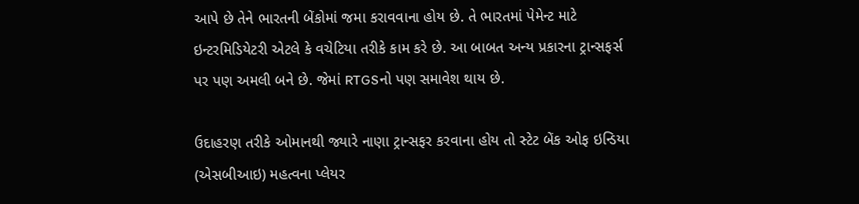આપે છે તેને ભારતની બેંકોમાં જમા કરાવવાના હોય છે. તે ભારતમાં પેમેન્ટ માટે ઇન્ટરમિડિયેટરી એટલે કે વચેટિયા તરીકે કામ કરે છે. આ બાબત અન્ય પ્રકારના ટ્રાન્સફર્સ પર પણ અમલી બને છે. જેમાં RTGSનો પણ સમાવેશ થાય છે.

ઉદાહરણ તરીકે ઓમાનથી જ્યારે નાણા ટ્રાન્સફર કરવાના હોય તો સ્ટેટ બેંક ઓફ ઇન્ડિયા (એસબીઆઇ) મહત્વના પ્લેયર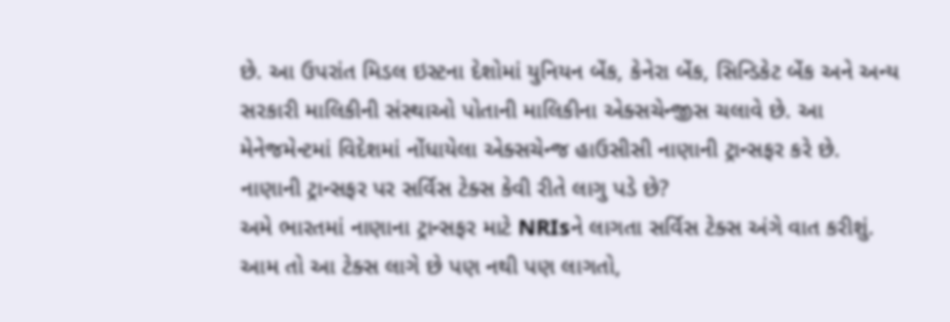છે. આ ઉપરાંત મિડલ ઇસ્ટના દેશોમાં યુનિયન બેંક, કેનેરા બેંક, સિન્ડિકેટ બેંક અને અન્ય સરકારી માલિકીની સંસ્થાઓ પોતાની માલિકીના એક્સચેન્જીસ ચલાવે છે. આ મેનેજમેન્ટમાં વિદેશમાં નોંધાયેલા એક્સચેન્જ હાઉસીસી નાણાની ટ્રાન્સફર કરે છે.
નાણાની ટ્રાન્સફર પર સર્વિસ ટેક્સ કેવી રીતે લાગુ પડે છે?
અમે ભારતમાં નાણાના ટ્રાન્સફર માટે NRIsને લાગતા સર્વિસ ટેક્સ અંગે વાત કરીશું. આમ તો આ ટેક્સ લાગે છે પણ નથી પણ લાગતો,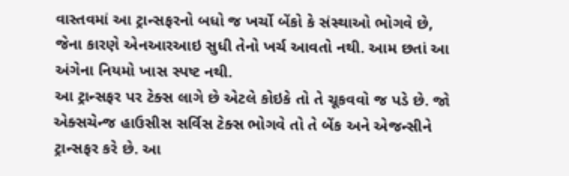વાસ્તવમાં આ ટ્રાન્સફરનો બધો જ ખર્ચો બેંકો કે સંસ્થાઓ ભોગવે છે, જેના કારણે એનઆરઆઇ સુધી તેનો ખર્ચ આવતો નથી. આમ છતાં આ અંગેના નિયમો ખાસ સ્પષ્ટ નથી.
આ ટ્રાન્સફર પર ટેક્સ લાગે છે એટલે કોઇકે તો તે ચૂકવવો જ પડે છે. જો એક્સચેન્જ હાઉસીસ સર્વિસ ટેક્સ ભોગવે તો તે બેંક અને એજન્સીને ટ્રાન્સફર કરે છે. આ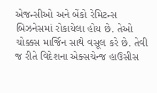એજન્સીઓ અને બેંકો રેમિટન્સ બિઝનેસમાં રોકાયેલા હોય છે. તેઓ ચોક્કસ માર્જિન સાથે વસૂલ કરે છે. તેવી જ રીતે વિદેશના એક્સચેન્જ હાઉસીસ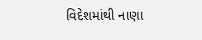વિદેશમાંથી નાણા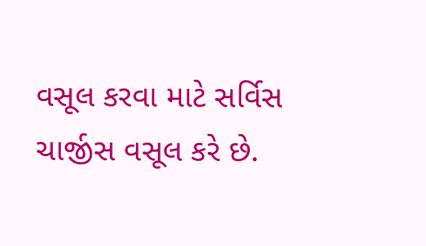વસૂલ કરવા માટે સર્વિસ ચાર્જીસ વસૂલ કરે છે.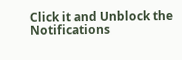Click it and Unblock the Notifications